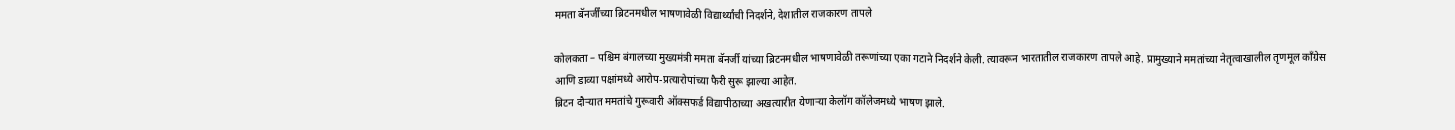ममता बॅनर्जींच्या ब्रिटनमधील भाषणावेळी विद्यार्थ्यांची निदर्शने, देशातील राजकारण तापले

कोलकता – पश्चिम बंगालच्या मुख्यमंत्री ममता बॅनर्जी यांच्या ब्रिटनमधील भाषणावेळी तरूणांच्या एका गटाने निदर्शने केली. त्यावरून भारतातील राजकारण तापले आहे. प्रामुख्याने ममतांच्या नेतृत्वाखालील तृणमूल कॉंग्रेस आणि डाव्या पक्षांमध्ये आरोप-प्रत्यारोपांच्या फैरी सुरू झाल्या आहेत.
ब्रिटन दौऱ्यात ममतांचे गुरूवारी ऑक्सफर्ड विद्यापीठाच्या अखत्यारीत येणाऱ्या केलॉग कॉलेजमध्ये भाषण झाले.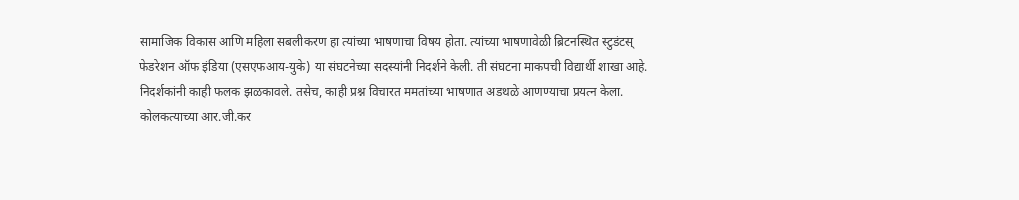सामाजिक विकास आणि महिला सबलीकरण हा त्यांच्या भाषणाचा विषय होता. त्यांच्या भाषणावेळी ब्रिटनस्थित स्टुडंटस् फेडरेशन ऑफ इंडिया (एसएफआय-युके) या संघटनेच्या सदस्यांनी निदर्शने केली. ती संघटना माकपची विद्यार्थी शाखा आहे. निदर्शकांनी काही फलक झळकावले. तसेच, काही प्रश्न विचारत ममतांच्या भाषणात अडथळे आणण्याचा प्रयत्न केला.
कोलकत्याच्या आर.जी.कर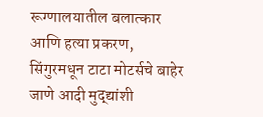रूग्णालयातील बलात्कार आणि हत्या प्रकरण, सिंगुरमधून टाटा मोटर्सचे बाहेर जाणे आदी मुद्द्यांशी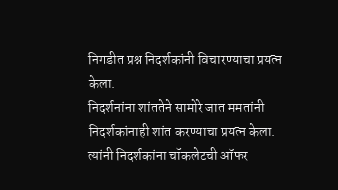निगडीत प्रश्न निदर्शकांनी विचारण्याचा प्रयत्न केला.
निदर्शनांना शांततेने सामोरे जात ममतांनी निदर्शकांनाही शांत करण्याचा प्रयत्न केला. त्यांनी निदर्शकांना चॉकलेटची ऑफर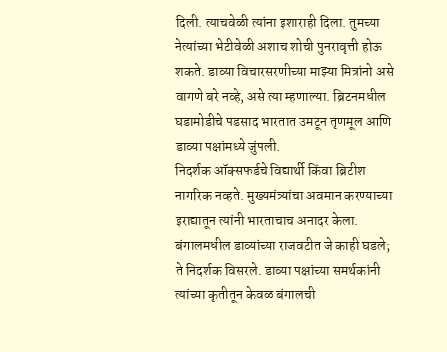दिली. त्याचवेळी त्यांना इशाराही दिला. तुमच्या नेत्यांच्या भेटीवेळी अशाच शोची पुनरावृत्ती होऊ शकते. डाव्या विचारसरणीच्या माझ्या मित्रांनो असे वागणे बरे नव्हे, असे त्या म्हणाल्या. ब्रिटनमधील घडामोडीचे पडसाद भारतात उमटून तृणमूल आणि डाव्या पक्षांमध्ये जुंपली.
निदर्शक ऑक्सफर्डचे विद्यार्थी किंवा ब्रिटीश नागरिक नव्हते. मुख्यमंत्र्यांचा अवमान करण्याच्या इराद्यातून त्यांनी भारताचाच अनादर केला. बंगालमधील डाव्यांच्या राजवटीत जे काही घडले; ते निदर्शक विसरले. डाव्या पक्षांच्या समर्थकांनी त्यांच्या कृतीतून केवळ बंगालची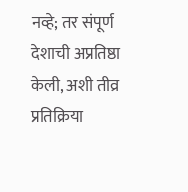नव्हे; तर संपूर्ण देशाची अप्रतिष्ठा केली, अशी तीव्र प्रतिक्रिया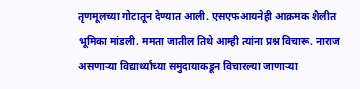तृणमूलच्या गोटातून देण्यात आली. एसएफआयनेही आक्रमक शैलीत भूमिका मांडली. ममता जातील तिथे आम्ही त्यांना प्रश्न विचारू. नाराज असणाऱ्या विद्यार्थ्यांच्या समुदायाकडून विचारल्या जाणाऱ्या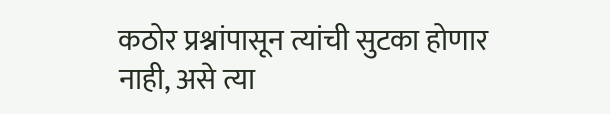कठोर प्रश्नांपासून त्यांची सुटका होणार नाही, असे त्या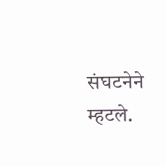संघटनेने म्हटले.